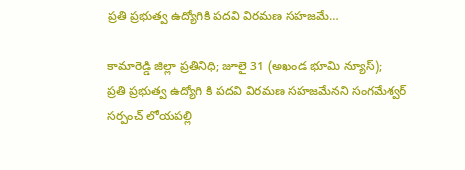ప్రతి ప్రభుత్వ ఉద్యోగికి పదవి విరమణ సహజమే…

కామారెడ్డి జిల్లా ప్రతినిధి; జూలై 31 (అఖండ భూమి న్యూస్);
ప్రతి ప్రభుత్వ ఉద్యోగి కి పదవి విరమణ సహజమేనని సంగమేశ్వర్ సర్పంచ్ లోయపల్లి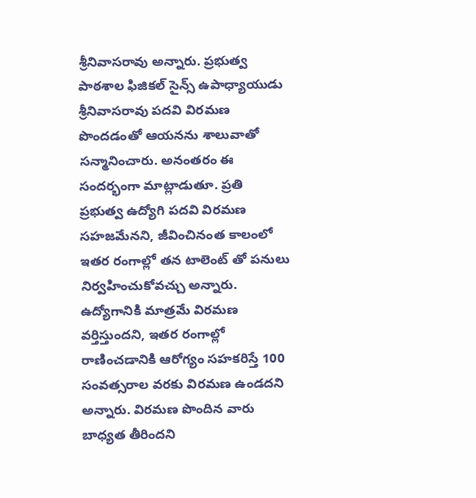శ్రీనివాసరావు అన్నారు. ప్రభుత్వ పాఠశాల ఫిజికల్ సైన్స్ ఉపాధ్యాయుడు శ్రీనివాసరావు పదవి విరమణ పొందడంతో ఆయనను శాలువాతో సన్మానించారు. అనంతరం ఈ సందర్భంగా మాట్లాడుతూ. ప్రతి ప్రభుత్వ ఉద్యోగి పదవి విరమణ సహజమేనని, జీవించినంత కాలంలో ఇతర రంగాల్లో తన టాలెంట్ తో పనులు నిర్వహించుకోవచ్చు అన్నారు. ఉద్యోగానికి మాత్రమే విరమణ వర్తిస్తుందని, ఇతర రంగాల్లో రాణించడానికి ఆరోగ్యం సహకరిస్తే 100 సంవత్సరాల వరకు విరమణ ఉండదని అన్నారు. విరమణ పొందిన వారు బాధ్యత తీరిందని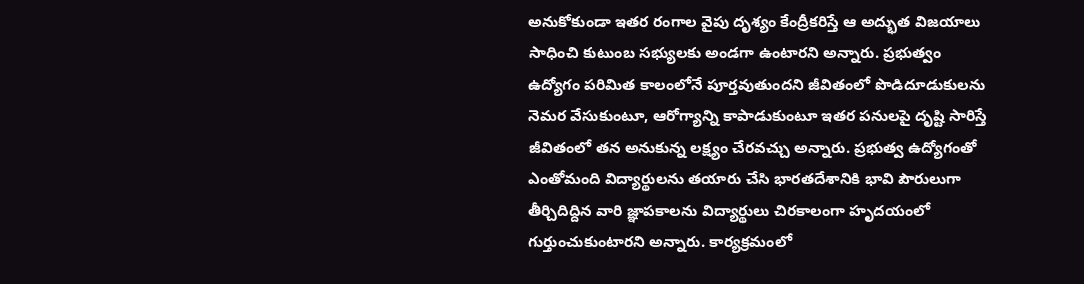అనుకోకుండా ఇతర రంగాల వైపు దృశ్యం కేంద్రీకరిస్తే ఆ అద్భుత విజయాలు సాధించి కుటుంబ సభ్యులకు అండగా ఉంటారని అన్నారు. ప్రభుత్వం ఉద్యోగం పరిమిత కాలంలోనే పూర్తవుతుందని జీవితంలో పొడిదూడుకులను నెమర వేసుకుంటూ, ఆరోగ్యాన్ని కాపాడుకుంటూ ఇతర పనులపై దృష్టి సారిస్తే జీవితంలో తన అనుకున్న లక్ష్యం చేరవచ్చు అన్నారు. ప్రభుత్వ ఉద్యోగంతో ఎంతోమంది విద్యార్థులను తయారు చేసి భారతదేశానికి భావి పౌరులుగా తీర్చిదిద్దిన వారి జ్ఞాపకాలను విద్యార్థులు చిరకాలంగా హృదయంలో గుర్తుంచుకుంటారని అన్నారు. కార్యక్రమంలో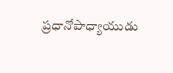ప్రధానోపాధ్యాయుడు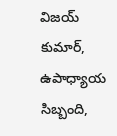విజయ్ కుమార్, ఉపాధ్యాయ సిబ్బంది,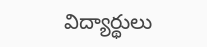విద్యార్థులు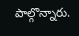పాల్గొన్నారు.